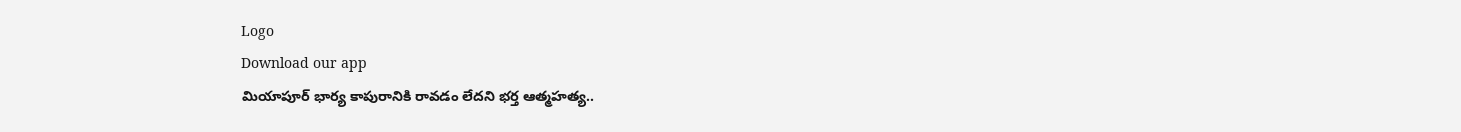Logo
Download our app
మియాపూర్ భార్య కాపురానికి రావడం లేదని భర్త ఆత్మహత్య..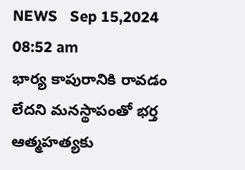NEWS   Sep 15,2024 08:52 am
భార్య కాపురానికి రావడం లేదని మనస్థాపంతో భర్త ఆత్మహత్యకు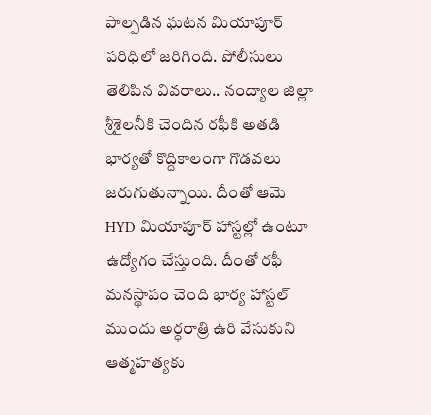పాల్పడిన ఘటన మియాపూర్ పరిధిలో జరిగింది. పోలీసులు తెలిపిన వివరాలు.. నంద్యాల జిల్లా శ్రీశైలనీకి చెందిన రఫీకి అతడి భార్యతో కొద్దికాలంగా గొడవలు జరుగుతున్నాయి. దీంతో ఆమె HYD మియాపూర్ హాస్టల్లో ఉంటూ ఉద్యోగం చేస్తుంది. దీంతో రఫీ మనస్థాపం చెంది భార్య హాస్టల్ ముందు అర్ధరాత్రి ఉరి వేసుకుని ఆత్మహత్యకు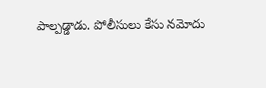పాల్పడ్డాడు. పోలీసులు కేసు నమోదు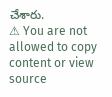చేశారు.
⚠ You are not allowed to copy content or view source